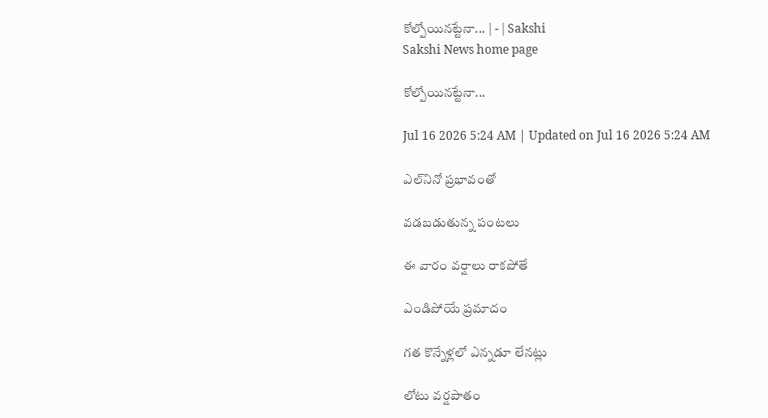కోల్పోయినట్టేనా... | - | Sakshi
Sakshi News home page

కోల్పోయినట్టేనా...

Jul 16 2026 5:24 AM | Updated on Jul 16 2026 5:24 AM

ఎల్‌నినో ప్రభావంతో

వడబడుతున్న పంటలు

ఈ వారం వర్షాలు రాకపోతే

ఎండిపోయే ప్రమాదం

గత కొన్నేళ్లలో ఎన్నడూ లేనట్లు

లోటు వర్షపాతం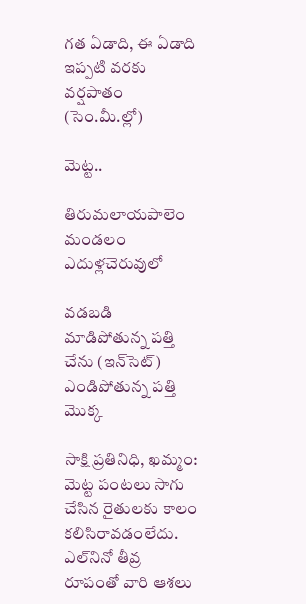గత ఏడాది, ఈ ఏడాది ఇప్పటి వరకు వర్షపాతం (సెం.మీ.ల్లో)

మెట్ట..

తిరుమలాయపాలెం మండలం ఎదుళ్లచెరువులో

వడబడి మాడిపోతున్న పత్తి చేను (ఇన్‌సెట్‌) ఎండిపోతున్న పత్తి మొక్క

సాక్షి ప్రతినిధి, ఖమ్మం: మెట్ట పంటలు సాగు చేసిన రైతులకు కాలం కలిసిరావడంలేదు. ఎల్‌నినో తీవ్ర రూపంతో వారి ఆశలు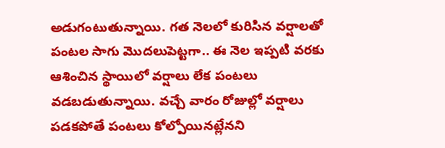అడుగంటుతున్నాయి. గత నెలలో కురిసిన వర్షాలతో పంటల సాగు మొదలుపెట్టగా.. ఈ నెల ఇప్పటి వరకు ఆశించిన స్థాయిలో వర్షాలు లేక పంటలు వడబడుతున్నాయి. వచ్చే వారం రోజుల్లో వర్షాలు పడకపోతే పంటలు కోల్పోయినట్లేనని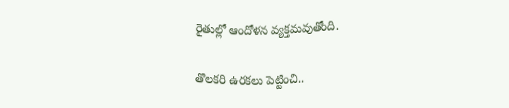రైతుల్లో ఆందోళన వ్యక్తమవుతోంది.

తొలకరి ఉరకలు పెట్టించి..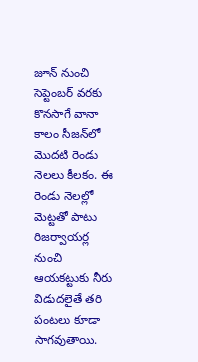జూన్‌ నుంచి సెప్టెంబర్‌ వరకు కొనసాగే వానా కాలం సీజన్‌లో మొదటి రెండు నెలలు కీలకం. ఈ రెండు నెలల్లో మెట్టతో పాటు రిజర్వాయర్ల నుంచి ఆయకట్టుకు నీరు విడుదలైతే తరి పంటలు కూడా సాగవుతాయి.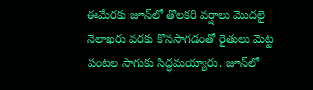ఈమేరకు జూన్‌లో తొలకరి వర్షాలు మొదలై నెలాఖరు వరకు కొనసాగడంతో రైతులు మెట్ట పంటల సాగుకు సిద్ధమయ్యారు. జూన్‌లో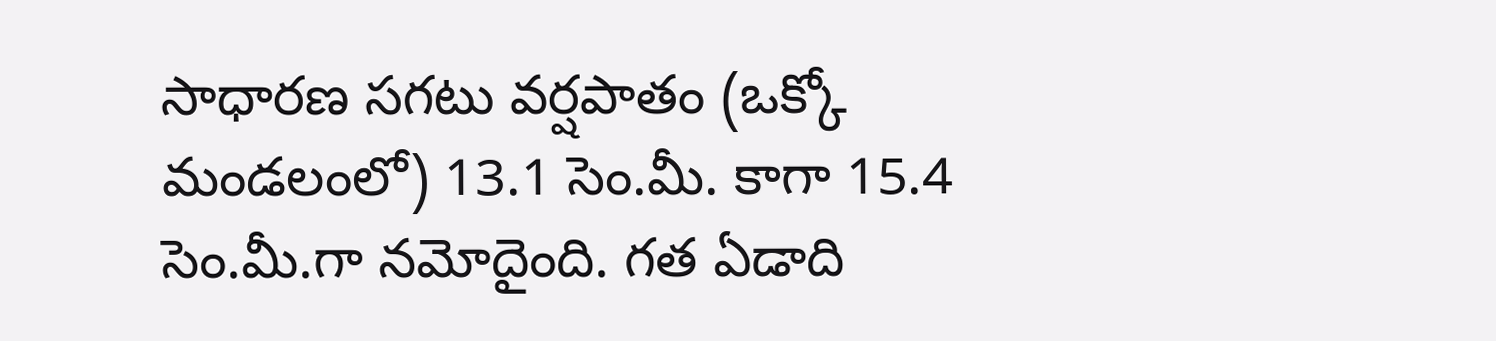సాధారణ సగటు వర్షపాతం (ఒక్కో మండలంలో) 13.1 సెం.మీ. కాగా 15.4 సెం.మీ.గా నమోదైంది. గత ఏడాది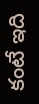కంటే ఇది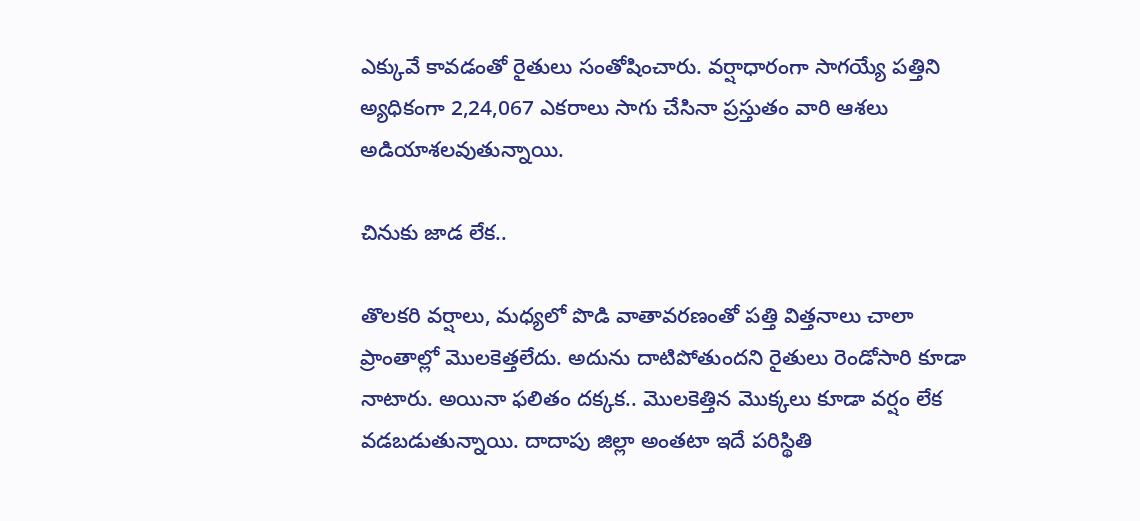ఎక్కువే కావడంతో రైతులు సంతోషించారు. వర్షాధారంగా సాగయ్యే పత్తిని అ్యధికంగా 2,24,067 ఎకరాలు సాగు చేసినా ప్రస్తుతం వారి ఆశలు అడియాశలవుతున్నాయి.

చినుకు జాడ లేక..

తొలకరి వర్షాలు, మధ్యలో పొడి వాతావరణంతో పత్తి విత్తనాలు చాలా ప్రాంతాల్లో మొలకెత్తలేదు. అదును దాటిపోతుందని రైతులు రెండోసారి కూడా నాటారు. అయినా ఫలితం దక్కక.. మొలకెత్తిన మొక్కలు కూడా వర్షం లేక వడబడుతున్నాయి. దాదాపు జిల్లా అంతటా ఇదే పరిస్థితి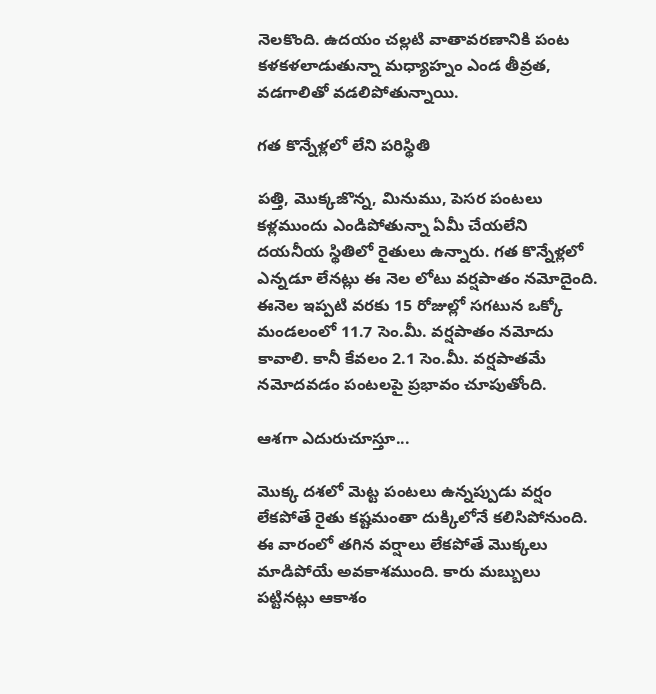నెలకొంది. ఉదయం చల్లటి వాతావరణానికి పంట కళకళలాడుతున్నా మధ్యాహ్నం ఎండ తీవ్రత, వడగాలితో వడలిపోతున్నాయి.

గత కొన్నేళ్లలో లేని పరిస్థితి

పత్తి, మొక్కజొన్న, మినుము, పెసర పంటలు కళ్లముందు ఎండిపోతున్నా ఏమీ చేయలేని దయనీయ స్థితిలో రైతులు ఉన్నారు. గత కొన్నేళ్లలో ఎన్నడూ లేనట్లు ఈ నెల లోటు వర్షపాతం నమోదైంది. ఈనెల ఇప్పటి వరకు 15 రోజుల్లో సగటున ఒక్కో మండలంలో 11.7 సెం.మీ. వర్షపాతం నమోదు కావాలి. కానీ కేవలం 2.1 సెం.మీ. వర్షపాతమే నమోదవడం పంటలపై ప్రభావం చూపుతోంది.

ఆశగా ఎదురుచూస్తూ...

మొక్క దశలో మెట్ట పంటలు ఉన్నప్పుడు వర్షం లేకపోతే రైతు కష్టమంతా దుక్కిలోనే కలిసిపోనుంది. ఈ వారంలో తగిన వర్షాలు లేకపోతే మొక్కలు మాడిపోయే అవకాశముంది. కారు మబ్బులు పట్టినట్లు ఆకాశం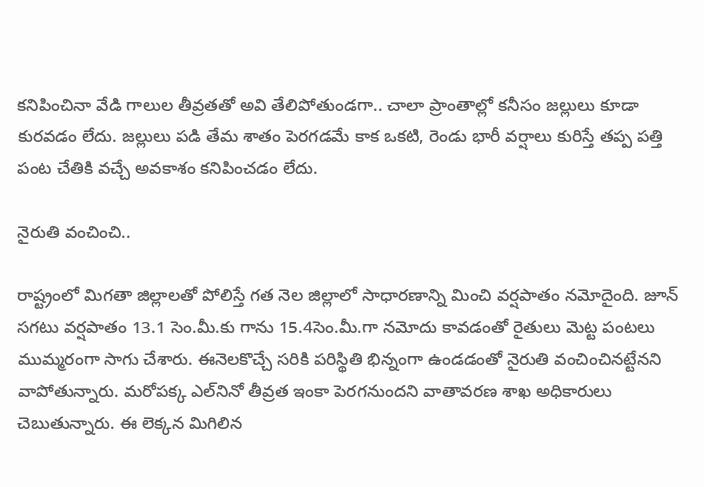కనిపించినా వేడి గాలుల తీవ్రతతో అవి తేలిపోతుండగా.. చాలా ప్రాంతాల్లో కనీసం జల్లులు కూడా కురవడం లేదు. జల్లులు పడి తేమ శాతం పెరగడమే కాక ఒకటి, రెండు భారీ వర్షాలు కురిస్తే తప్ప పత్తి పంట చేతికి వచ్చే అవకాశం కనిపించడం లేదు.

నైరుతి వంచించి..

రాష్ట్రంలో మిగతా జిల్లాలతో పోలిస్తే గత నెల జిల్లాలో సాధారణాన్ని మించి వర్షపాతం నమోదైంది. జూన్‌ సగటు వర్షపాతం 13.1 సెం.మీ.కు గాను 15.4సెం.మీ.గా నమోదు కావడంతో రైతులు మెట్ట పంటలు ముమ్మరంగా సాగు చేశారు. ఈనెలకొచ్చే సరికి పరిస్థితి భిన్నంగా ఉండడంతో నైరుతి వంచించినట్టేనని వాపోతున్నారు. మరోపక్క ఎల్‌నినో తీవ్రత ఇంకా పెరగనుందని వాతావరణ శాఖ అధికారులు చెబుతున్నారు. ఈ లెక్కన మిగిలిన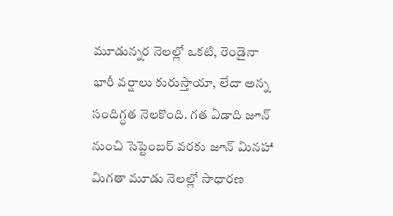మూడున్నర నెలల్లో ఒకటి, రెండైనా భారీ వర్షాలు కురుస్తాయా, లేదా అన్న సందిగ్ధత నెలకొంది. గత ఏడాది జూన్‌ నుంచి సెప్టెంబర్‌ వరకు జూన్‌ మినహా మిగతా మూడు నెలల్లో సాధారణ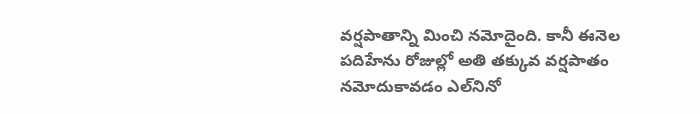వర్షపాతాన్ని మించి నమోదైంది. కానీ ఈనెల పదిహేను రోజుల్లో అతి తక్కువ వర్షపాతం నమోదుకావడం ఎల్‌నినో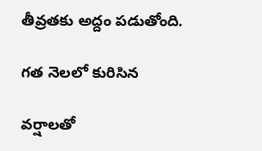తీవ్రతకు అద్దం పడుతోంది.

గత నెలలో కురిసిన

వర్షాలతో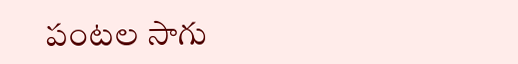పంటల సాగు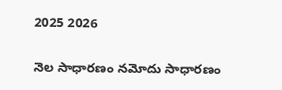2025 2026

నెల సాధారణం నమోదు సాధారణం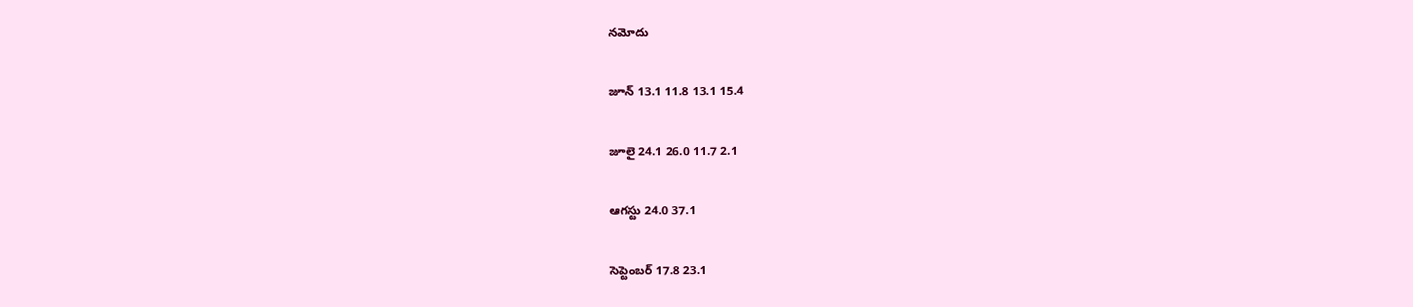నమోదు

జూన్‌ 13.1 11.8 13.1 15.4

జూలై 24.1 26.0 11.7 2.1

ఆగస్టు 24.0 37.1

సెప్టెంబర్‌ 17.8 23.1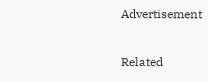Advertisement

Related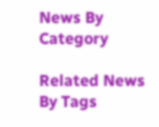News By Category

Related News By Tags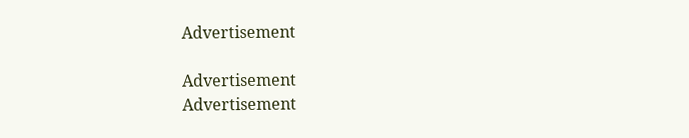Advertisement

Advertisement
Advertisement